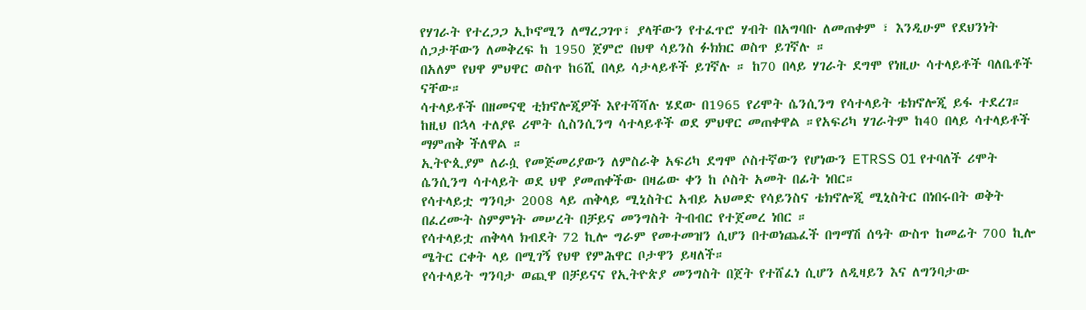የሃገራት የተረጋጋ ኢኮኖሚን ለማረጋገጥ፣ ያላቸውን የተፈጥሮ ሃብት በአግባቡ ለመጠቀም ፣ እንዲሁም የደህንነት ሰጋታቸውን ለመቅረፍ ከ 1950 ጀምሮ በህዋ ሳይንስ ፉክክር ወስጥ ይገኛሉ ።
በአለም የህዋ ምህዋር ወስጥ ከ6ሺ በላይ ሳታላይቶች ይገኛሉ ። ከ70 በላይ ሃገራት ደግሞ የነዚሁ ሳተላይቶች ባለቤቶች ናቸው።
ሳተላይቶች በዘመናዊ ቲክኖሎጂዎች እየተሻሻሉ ሄደው በ1965 የሪሞት ሴንሲንግ የሳተላይት ቴክኖሎጂ ይፋ ተደረገ። ከዚህ በኋላ ተለያዩ ሪሞት ሲስንሲንግ ሳተላይቶች ወደ ምህዋር መጠቀዋል ።የአፍሪካ ሃገራትም ከ40 በላይ ሳተላይቶች ማምጠቅ ችለዋል ።
ኢትዮጲያም ለራሷ የመጅመሪያውን ለምስራቅ አፍሪካ ደግሞ ሶስተኛውን የሆነውን ETRSS 01 የተባለች ሪሞት ሴንሲንግ ሳተላይት ወደ ህዋ ያመጠቀችው በዛሬው ቀን ከ ሶስት አመት በፊት ነበር።
የሳተላይቷ ግንባታ 2008 ላይ ጠቅላይ ሚኒስትር አብይ አህመድ የሳይንስና ቴክኖሎጂ ሚኒስትር በነበሩበት ወቅት በፈረሙት ስምምነት መሠረት በቻይና መንግስት ትብብር የተጀመረ ነበር ።
የሳተላይቷ ጠቅላላ ክብደት 72 ኪሎ ግራም የመተመዝን ሲሆን በተወነጨፈች በግማሽ ሰዓት ውስጥ ከመሬት 700 ኪሎ ሜትር ርቀት ላይ በሚገኝ የህዋ የምሕዋር ቦታዋን ይዛለች።
የሳተላይት ግንባታ ወጪዋ በቻይናና የኢትዮጵያ መንግስት በጀት የተሸፈነ ሲሆን ለዲዛይን እና ለግንባታው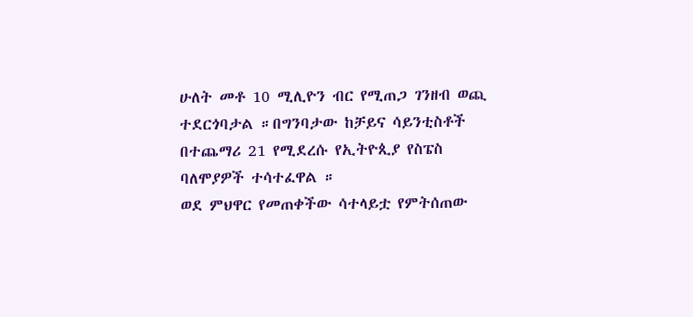ሁለት መቶ 10 ሚሊዮን ብር የሚጠጋ ገንዘብ ወጪ ተደርጎባታል ።በግንባታው ከቻይና ሳይንቲስቶች በተጨማሪ 21 የሚደረሱ የኢትዮጲያ የስፔስ ባለሞያዎች ተሳተፈዋል ።
ወደ ምህዋር የመጠቀችው ሳተላይቷ የምትሰጠው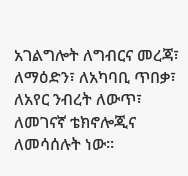አገልግሎት ለግብርና መረጃ፣ ለማዕድን፣ ለአካባቢ ጥበቃ፣ ለአየር ንብረት ለውጥ፣ ለመገናኛ ቴክኖሎጂና ለመሳሰሉት ነው፡፡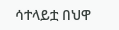ሳተላይቷ በህዋ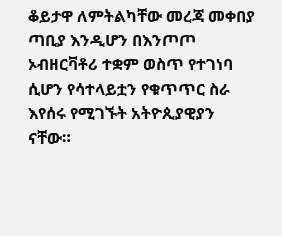ቆይታዋ ለምትልካቸው መረጃ መቀበያ ጣቢያ እንዲሆን በእንጦጦ ኦብዘርቫቶሪ ተቋም ወስጥ የተገነባ ሲሆን የሳተላይቷን የቁጥጥር ስራ እየሰሩ የሚገኙት አትዮጲያዊያን ናቸው።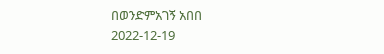በወንድምአገኝ አበበ
2022-12-19